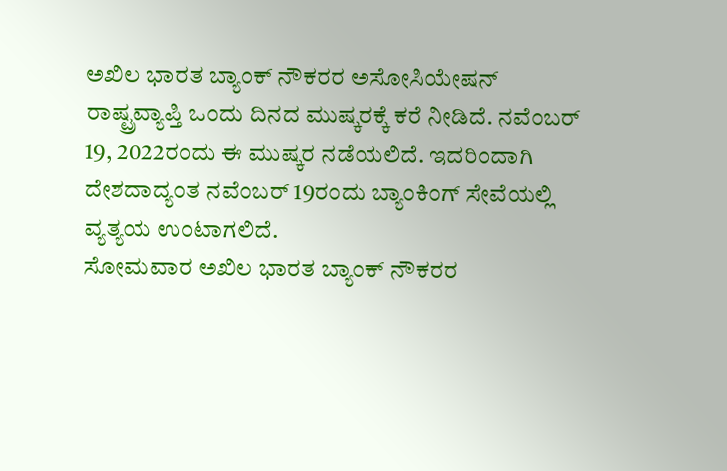ಅಖಿಲ ಭಾರತ ಬ್ಯಾಂಕ್ ನೌಕರರ ಅಸೋಸಿಯೇಷನ್ ರಾಷ್ಟ್ರವ್ಯಾಪ್ತಿ ಒಂದು ದಿನದ ಮುಷ್ಕರಕ್ಕೆ ಕರೆ ನೀಡಿದೆ. ನವೆಂಬರ್ 19, 2022ರಂದು ಈ ಮುಷ್ಕರ ನಡೆಯಲಿದೆ. ಇದರಿಂದಾಗಿ ದೇಶದಾದ್ಯಂತ ನವೆಂಬರ್ 19ರಂದು ಬ್ಯಾಂಕಿಂಗ್ ಸೇವೆಯಲ್ಲಿ ವ್ಯತ್ಯಯ ಉಂಟಾಗಲಿದೆ.
ಸೋಮವಾರ ಅಖಿಲ ಭಾರತ ಬ್ಯಾಂಕ್ ನೌಕರರ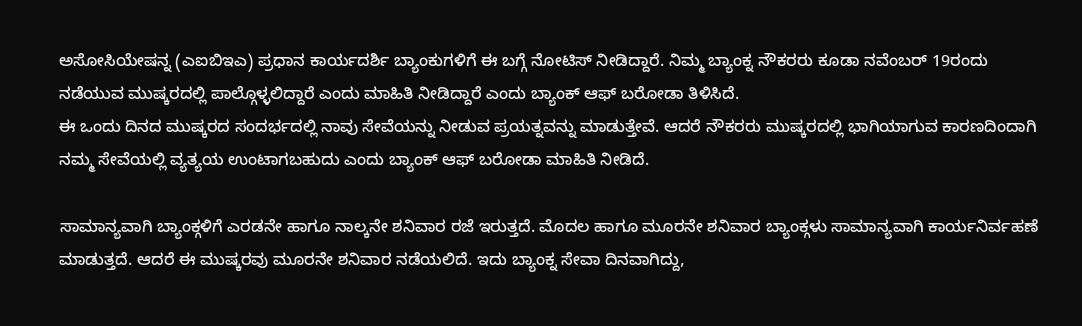ಅಸೋಸಿಯೇಷನ್ನ (ಎಐಬಿಇಎ) ಪ್ರಧಾನ ಕಾರ್ಯದರ್ಶಿ ಬ್ಯಾಂಕುಗಳಿಗೆ ಈ ಬಗ್ಗೆ ನೋಟಿಸ್ ನೀಡಿದ್ದಾರೆ. ನಿಮ್ಮ ಬ್ಯಾಂಕ್ನ ನೌಕರರು ಕೂಡಾ ನವೆಂಬರ್ 19ರಂದು ನಡೆಯುವ ಮುಷ್ಕರದಲ್ಲಿ ಪಾಲ್ಗೊಳ್ಳಲಿದ್ದಾರೆ ಎಂದು ಮಾಹಿತಿ ನೀಡಿದ್ದಾರೆ ಎಂದು ಬ್ಯಾಂಕ್ ಆಫ್ ಬರೋಡಾ ತಿಳಿಸಿದೆ.
ಈ ಒಂದು ದಿನದ ಮುಷ್ಕರದ ಸಂದರ್ಭದಲ್ಲಿ ನಾವು ಸೇವೆಯನ್ನು ನೀಡುವ ಪ್ರಯತ್ನವನ್ನು ಮಾಡುತ್ತೇವೆ. ಆದರೆ ನೌಕರರು ಮುಷ್ಕರದಲ್ಲಿ ಭಾಗಿಯಾಗುವ ಕಾರಣದಿಂದಾಗಿ ನಮ್ಮ ಸೇವೆಯಲ್ಲಿ ವ್ಯತ್ಯಯ ಉಂಟಾಗಬಹುದು ಎಂದು ಬ್ಯಾಂಕ್ ಆಫ್ ಬರೋಡಾ ಮಾಹಿತಿ ನೀಡಿದೆ.

ಸಾಮಾನ್ಯವಾಗಿ ಬ್ಯಾಂಕ್ಗಳಿಗೆ ಎರಡನೇ ಹಾಗೂ ನಾಲ್ಕನೇ ಶನಿವಾರ ರಜೆ ಇರುತ್ತದೆ. ಮೊದಲ ಹಾಗೂ ಮೂರನೇ ಶನಿವಾರ ಬ್ಯಾಂಕ್ಗಳು ಸಾಮಾನ್ಯವಾಗಿ ಕಾರ್ಯನಿರ್ವಹಣೆ ಮಾಡುತ್ತದೆ. ಆದರೆ ಈ ಮುಷ್ಕರವು ಮೂರನೇ ಶನಿವಾರ ನಡೆಯಲಿದೆ. ಇದು ಬ್ಯಾಂಕ್ನ ಸೇವಾ ದಿನವಾಗಿದ್ದು,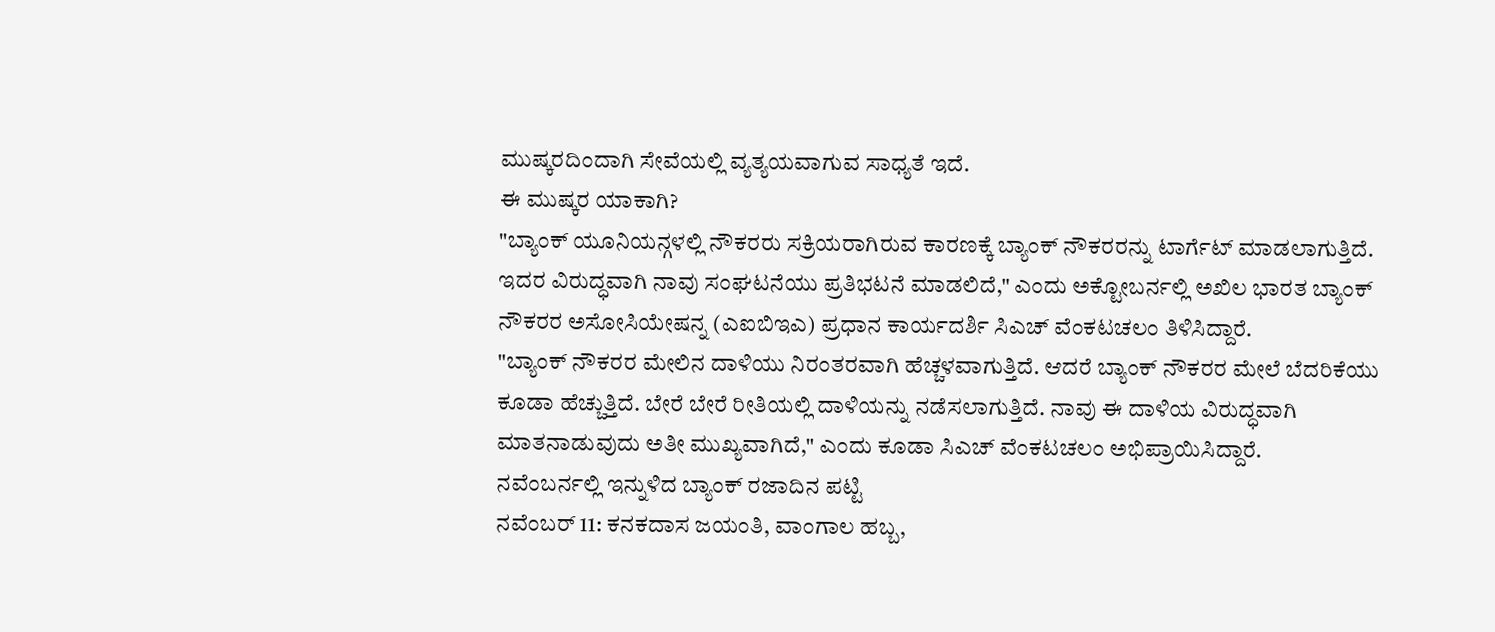ಮುಷ್ಕರದಿಂದಾಗಿ ಸೇವೆಯಲ್ಲಿ ವ್ಯತ್ಯಯವಾಗುವ ಸಾಧ್ಯತೆ ಇದೆ.
ಈ ಮುಷ್ಕರ ಯಾಕಾಗಿ?
"ಬ್ಯಾಂಕ್ ಯೂನಿಯನ್ಗಳಲ್ಲಿ ನೌಕರರು ಸಕ್ರಿಯರಾಗಿರುವ ಕಾರಣಕ್ಕೆ ಬ್ಯಾಂಕ್ ನೌಕರರನ್ನು ಟಾರ್ಗೆಟ್ ಮಾಡಲಾಗುತ್ತಿದೆ. ಇದರ ವಿರುದ್ಧವಾಗಿ ನಾವು ಸಂಘಟನೆಯು ಪ್ರತಿಭಟನೆ ಮಾಡಲಿದೆ," ಎಂದು ಅಕ್ಟೋಬರ್ನಲ್ಲಿ ಅಖಿಲ ಭಾರತ ಬ್ಯಾಂಕ್ ನೌಕರರ ಅಸೋಸಿಯೇಷನ್ನ (ಎಐಬಿಇಎ) ಪ್ರಧಾನ ಕಾರ್ಯದರ್ಶಿ ಸಿಎಚ್ ವೆಂಕಟಚಲಂ ತಿಳಿಸಿದ್ದಾರೆ.
"ಬ್ಯಾಂಕ್ ನೌಕರರ ಮೇಲಿನ ದಾಳಿಯು ನಿರಂತರವಾಗಿ ಹೆಚ್ಚಳವಾಗುತ್ತಿದೆ. ಆದರೆ ಬ್ಯಾಂಕ್ ನೌಕರರ ಮೇಲೆ ಬೆದರಿಕೆಯು ಕೂಡಾ ಹೆಚ್ಚುತ್ತಿದೆ. ಬೇರೆ ಬೇರೆ ರೀತಿಯಲ್ಲಿ ದಾಳಿಯನ್ನು ನಡೆಸಲಾಗುತ್ತಿದೆ. ನಾವು ಈ ದಾಳಿಯ ವಿರುದ್ಧವಾಗಿ ಮಾತನಾಡುವುದು ಅತೀ ಮುಖ್ಯವಾಗಿದೆ," ಎಂದು ಕೂಡಾ ಸಿಎಚ್ ವೆಂಕಟಚಲಂ ಅಭಿಪ್ರಾಯಿಸಿದ್ದಾರೆ.
ನವೆಂಬರ್ನಲ್ಲಿ ಇನ್ನುಳಿದ ಬ್ಯಾಂಕ್ ರಜಾದಿನ ಪಟ್ಟಿ
ನವೆಂಬರ್ 11: ಕನಕದಾಸ ಜಯಂತಿ, ವಾಂಗಾಲ ಹಬ್ಬ,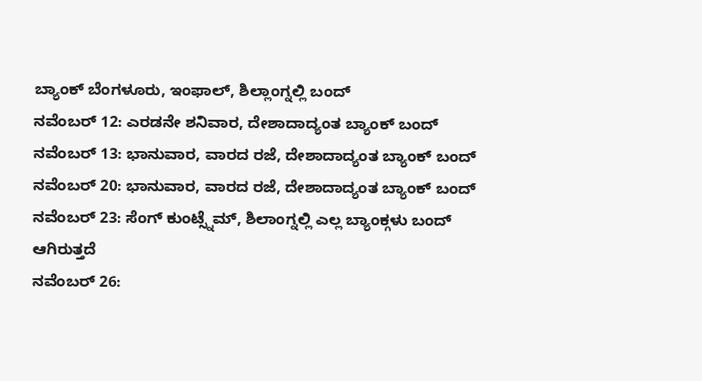ಬ್ಯಾಂಕ್ ಬೆಂಗಳೂರು, ಇಂಫಾಲ್, ಶಿಲ್ಲಾಂಗ್ನಲ್ಲಿ ಬಂದ್
ನವೆಂಬರ್ 12: ಎರಡನೇ ಶನಿವಾರ, ದೇಶಾದಾದ್ಯಂತ ಬ್ಯಾಂಕ್ ಬಂದ್
ನವೆಂಬರ್ 13: ಭಾನುವಾರ, ವಾರದ ರಜೆ, ದೇಶಾದಾದ್ಯಂತ ಬ್ಯಾಂಕ್ ಬಂದ್
ನವೆಂಬರ್ 20: ಭಾನುವಾರ, ವಾರದ ರಜೆ, ದೇಶಾದಾದ್ಯಂತ ಬ್ಯಾಂಕ್ ಬಂದ್
ನವೆಂಬರ್ 23: ಸೆಂಗ್ ಕುಂಟ್ಸ್ನೆಮ್, ಶಿಲಾಂಗ್ನಲ್ಲಿ ಎಲ್ಲ ಬ್ಯಾಂಕ್ಗಳು ಬಂದ್ ಆಗಿರುತ್ತದೆ
ನವೆಂಬರ್ 26: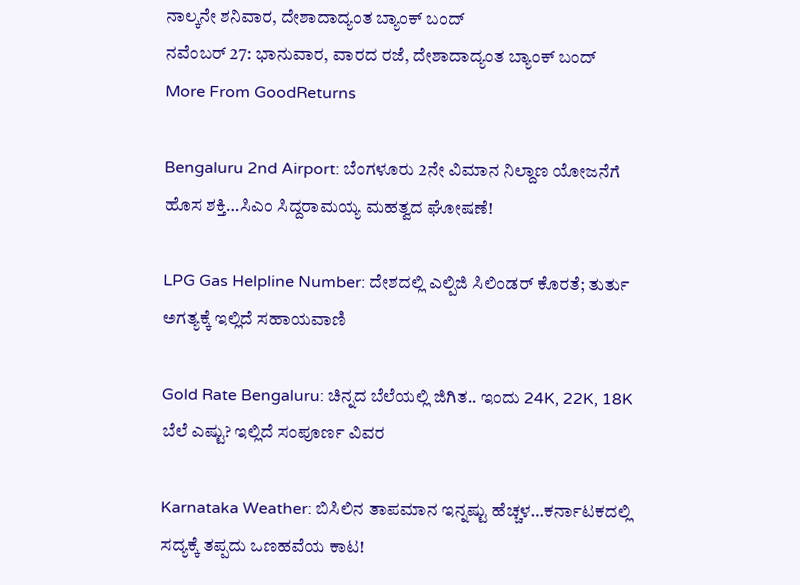ನಾಲ್ಕನೇ ಶನಿವಾರ, ದೇಶಾದಾದ್ಯಂತ ಬ್ಯಾಂಕ್ ಬಂದ್
ನವೆಂಬರ್ 27: ಭಾನುವಾರ, ವಾರದ ರಜೆ, ದೇಶಾದಾದ್ಯಂತ ಬ್ಯಾಂಕ್ ಬಂದ್
More From GoodReturns

Bengaluru 2nd Airport: ಬೆಂಗಳೂರು 2ನೇ ವಿಮಾನ ನಿಲ್ದಾಣ ಯೋಜನೆಗೆ ಹೊಸ ಶಕ್ತಿ…ಸಿಎಂ ಸಿದ್ದರಾಮಯ್ಯ ಮಹತ್ವದ ಘೋಷಣೆ!

LPG Gas Helpline Number: ದೇಶದಲ್ಲಿ ಎಲ್ಪಿಜಿ ಸಿಲಿಂಡರ್ ಕೊರತೆ; ತುರ್ತು ಅಗತ್ಯಕ್ಕೆ ಇಲ್ಲಿದೆ ಸಹಾಯವಾಣಿ

Gold Rate Bengaluru: ಚಿನ್ನದ ಬೆಲೆಯಲ್ಲಿ ಜಿಗಿತ.. ಇಂದು 24K, 22K, 18K ಬೆಲೆ ಎಷ್ಟು? ಇಲ್ಲಿದೆ ಸಂಪೂರ್ಣ ವಿವರ

Karnataka Weather: ಬಿಸಿಲಿನ ತಾಪಮಾನ ಇನ್ನಷ್ಟು ಹೆಚ್ಚಳ…ಕರ್ನಾಟಕದಲ್ಲಿ ಸದ್ಯಕ್ಕೆ ತಪ್ಪದು ಒಣಹವೆಯ ಕಾಟ!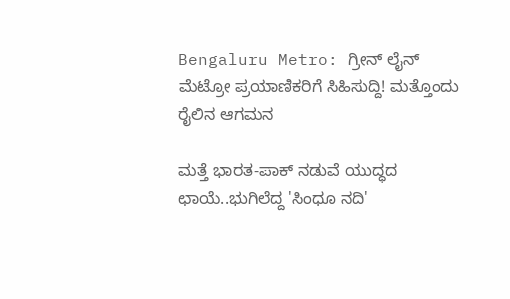Bengaluru Metro: ಗ್ರೀನ್ ಲೈನ್ ಮೆಟ್ರೋ ಪ್ರಯಾಣಿಕರಿಗೆ ಸಿಹಿಸುದ್ದಿ! ಮತ್ತೊಂದು ರೈಲಿನ ಆಗಮನ

ಮತ್ತೆ ಭಾರತ-ಪಾಕ್ ನಡುವೆ ಯುದ್ಧದ ಛಾಯೆ..ಭುಗಿಲೆದ್ದ 'ಸಿಂಧೂ ನದಿ'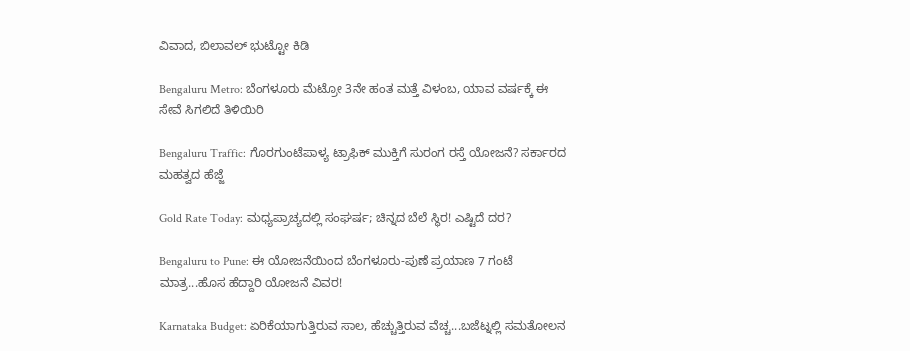ವಿವಾದ, ಬಿಲಾವಲ್ ಭುಟ್ಟೋ ಕಿಡಿ

Bengaluru Metro: ಬೆಂಗಳೂರು ಮೆಟ್ರೋ 3ನೇ ಹಂತ ಮತ್ತೆ ವಿಳಂಬ, ಯಾವ ವರ್ಷಕ್ಕೆ ಈ ಸೇವೆ ಸಿಗಲಿದೆ ತಿಳಿಯಿರಿ

Bengaluru Traffic: ಗೊರಗುಂಟೆಪಾಳ್ಯ ಟ್ರಾಫಿಕ್ ಮುಕ್ತಿಗೆ ಸುರಂಗ ರಸ್ತೆ ಯೋಜನೆ? ಸರ್ಕಾರದ ಮಹತ್ವದ ಹೆಜ್ಜೆ

Gold Rate Today: ಮಧ್ಯಪ್ರಾಚ್ಯದಲ್ಲಿ ಸಂಘರ್ಷ; ಚಿನ್ನದ ಬೆಲೆ ಸ್ಥಿರ! ಎಷ್ಟಿದೆ ದರ?

Bengaluru to Pune: ಈ ಯೋಜನೆಯಿಂದ ಬೆಂಗಳೂರು-ಪುಣೆ ಪ್ರಯಾಣ 7 ಗಂಟೆ ಮಾತ್ರ...ಹೊಸ ಹೆದ್ದಾರಿ ಯೋಜನೆ ವಿವರ!

Karnataka Budget: ಏರಿಕೆಯಾಗುತ್ತಿರುವ ಸಾಲ, ಹೆಚ್ಚುತ್ತಿರುವ ವೆಚ್ಚ...ಬಜೆಟ್ನಲ್ಲಿ ಸಮತೋಲನ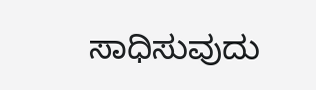ಸಾಧಿಸುವುದು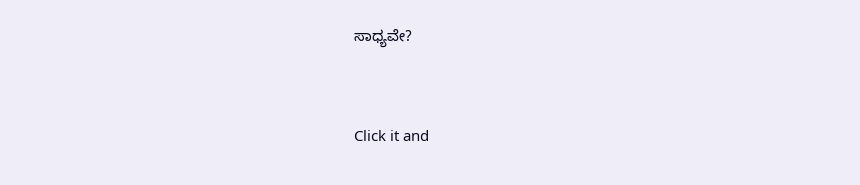ಸಾಧ್ಯವೇ?



Click it and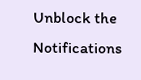Unblock the Notifications